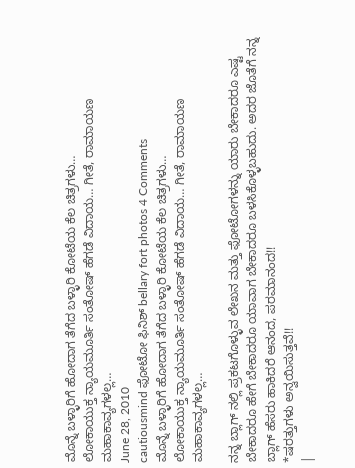ಮೊನ್ನೆ ಬಳ್ಳಾರಿಗೆ ಹೋದಾಗ ತೆಗೆದ ಬಳ್ಳಾರಿ ಕೋಟೆಯ ಕೆಲ ಚಿತ್ರಗಳು…
ಲೋಕಾಯುಕ್ತ ನ್ಯಾಯಮೂರ್ತಿ ಸಂತೋಷ್ ಹೆಗಡೆ ವಿದಾಯ… ಗೀತೆ, ರಾಮಾಯಣ ಮಹಾಕಾವ್ಯಗಳಲ್ಲ…
June 28, 2010
cautiousmind ಫೋಟೋ ಫಿನಿಶ್ bellary fort photos 4 Comments
ಮೊನ್ನೆ ಬಳ್ಳಾರಿಗೆ ಹೋದಾಗ ತೆಗೆದ ಬಳ್ಳಾರಿ ಕೋಟೆಯ ಕೆಲ ಚಿತ್ರಗಳು…
ಲೋಕಾಯುಕ್ತ ನ್ಯಾಯಮೂರ್ತಿ ಸಂತೋಷ್ ಹೆಗಡೆ ವಿದಾಯ… ಗೀತೆ, ರಾಮಾಯಣ ಮಹಾಕಾವ್ಯಗಳಲ್ಲ…

ನನ್ನ ಬ್ಲಾಗ್ ನಲ್ಲಿ ಪ್ರಕಟಗೊಳ್ಳುವ ಲೇಖನ ಮತ್ತು ಫೋಟೋಗಳನ್ನು ಯಾರು ಬೇಕಾದರೂ ಎಷ್ಟ ಬೇಕಾದರೂ ಹೇಗೆ ಬೇಕಾದರೂ ಯಾವಾಗ ಬೇಕಾದರೂ ಬಳಸಿಕೊಳ್ಳಬಹುದು. ಅದರ ಜೊತೆಗೆ ನನ್ನ ಬ್ಲಾಗ್ ಹೆಸರು ಹಾಕಿದರೆ ಆನಂದ, ಪರಮಾನಂದ!!
*ಷರತ್ತುಗಳು ಅನ್ವಯಿಸುತ್ತವೆ!!
|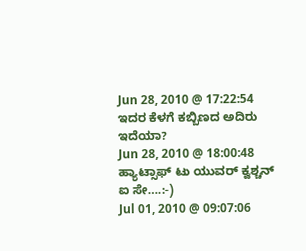Jun 28, 2010 @ 17:22:54
ಇದರ ಕೆಳಗೆ ಕಬ್ಬಿಣದ ಅದಿರು ಇದೆಯಾ?
Jun 28, 2010 @ 18:00:48
ಹ್ಯಾಟ್ಸಾಫ್ ಟು ಯುವರ್ ಕ್ವಶ್ಚನ್ ಐ ಸೇ….:-)
Jul 01, 2010 @ 09:07:06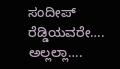ಸಂದೀಪ್ ರೆಡ್ಡಿಯವರೇ…. ಅಲ್ಲಲ್ಲಾ….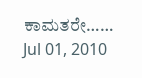ಕಾಮತರೇ……
Jul 01, 2010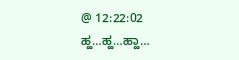@ 12:22:02
ಹ್ಹ…ಹ್ಹ…ಹ್ಹಾ…